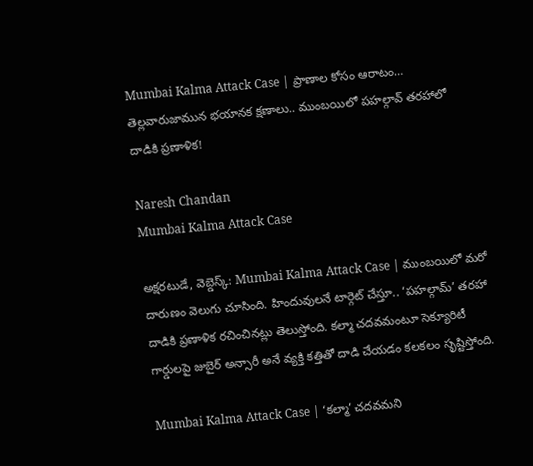Mumbai Kalma Attack Case | ప్రాణాల కోసం ఆరాటం… తెల్లవారుజామున భయానక క్షణాలు.. ముంబయిలో పహల్గావ్ తరహాలో దాడికి ప్రణాళిక!

Naresh Chandan
Mumbai Kalma Attack Case

అక్షరటుడే, వెబ్డెస్క్: Mumbai Kalma Attack Case | ముంబయిలో మరో దారుణం వెలుగు చూసింది. హిందువులనే టార్గెట్‌ చేస్తూ.. ‘పహల్గామ్’ తరహా దాడికి ప్రణాళిక రచించినట్లు తెలుస్తోంది. కల్మా చదవమంటూ సెక్యూరిటీ గార్డులపై జుబైర్ అన్సారీ అనే వ్యక్తి కత్తితో దాడి చేయడం కలకలం సృష్టిస్తోంది.

Mumbai Kalma Attack Case | ‘కల్మా’ చదవమని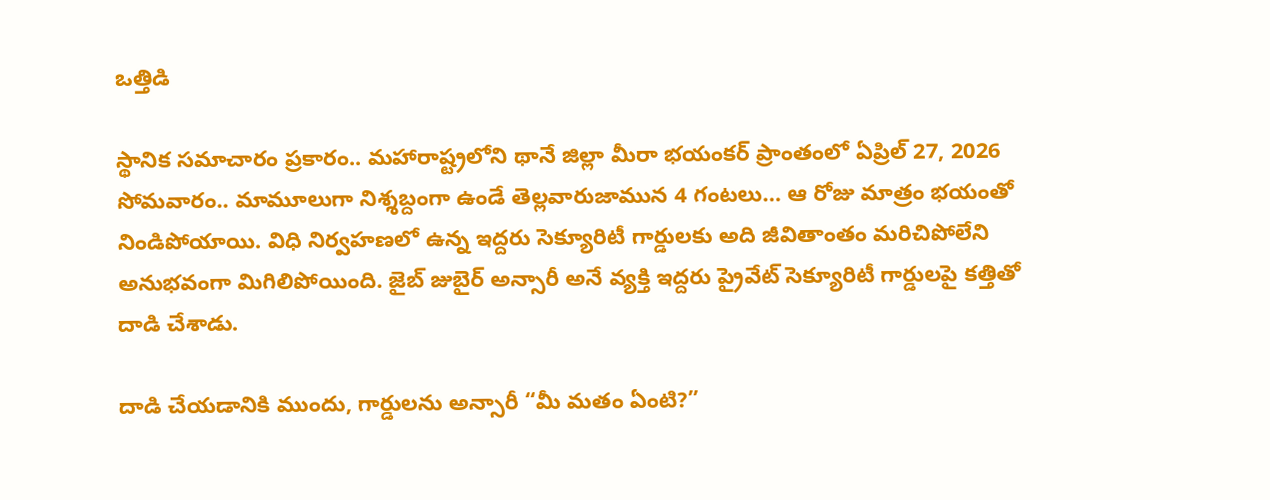ఒత్తిడి

స్థానిక సమాచారం ప్రకారం.. మహారాష్ట్రలోని థానే జిల్లా మీరా భయంకర్ ప్రాంతంలో ఏప్రిల్ 27, 2026 సోమవారం.. మామూలుగా నిశ్శబ్దంగా ఉండే తెల్లవారుజామున 4 గంటలు… ఆ రోజు మాత్రం భయంతో నిండిపోయాయి. విధి నిర్వహణలో ఉన్న ఇద్దరు సెక్యూరిటీ గార్డులకు అది జీవితాంతం మరిచిపోలేని అనుభవంగా మిగిలిపోయింది. జైబ్ జుబైర్ అన్సారీ అనే వ్యక్తి ఇద్దరు ప్రైవేట్ సెక్యూరిటీ గార్డులపై కత్తితో దాడి చేశాడు.

దాడి చేయడానికి ముందు, గార్డులను అన్సారీ “మీ మతం ఏంటి?”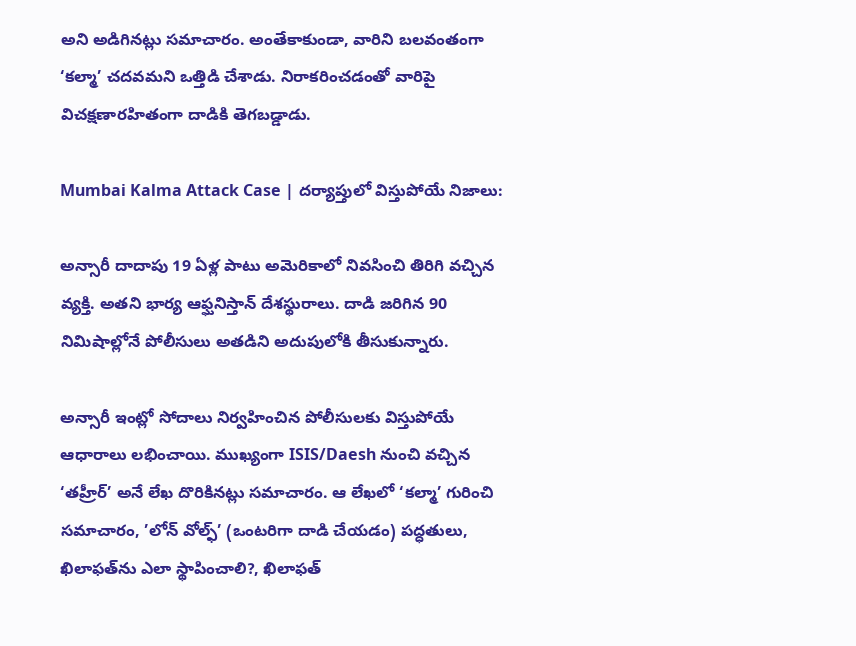అని అడిగినట్లు సమాచారం. అంతేకాకుండా, వారిని బలవంతంగా ‘కల్మా’ చదవమని ఒత్తిడి చేశాడు. నిరాకరించడంతో వారిపై విచక్షణారహితంగా దాడికి తెగబడ్డాడు.

Mumbai Kalma Attack Case | దర్యాప్తులో విస్తుపోయే నిజాలు:

అన్సారీ దాదాపు 19 ఏళ్ల పాటు అమెరికాలో నివసించి తిరిగి వచ్చిన వ్యక్తి. అతని భార్య ఆఫ్ఘనిస్తాన్ దేశస్థురాలు. దాడి జరిగిన 90 నిమిషాల్లోనే పోలీసులు అతడిని అదుపులోకి తీసుకున్నారు.

అన్సారీ ఇంట్లో సోదాలు నిర్వహించిన పోలీసులకు విస్తుపోయే ఆధారాలు లభించాయి. ముఖ్యంగా ISIS/Daesh నుంచి వచ్చిన ‘తహ్రీర్’ అనే లేఖ దొరికినట్లు సమాచారం. ఆ లేఖలో ‘కల్మా’ గురించి సమాచారం, ’లోన్ వోల్ఫ్’ (ఒంటరిగా దాడి చేయడం) పద్ధతులు, ఖిలాఫత్‌ను ఎలా స్థాపించాలి?, ఖిలాఫత్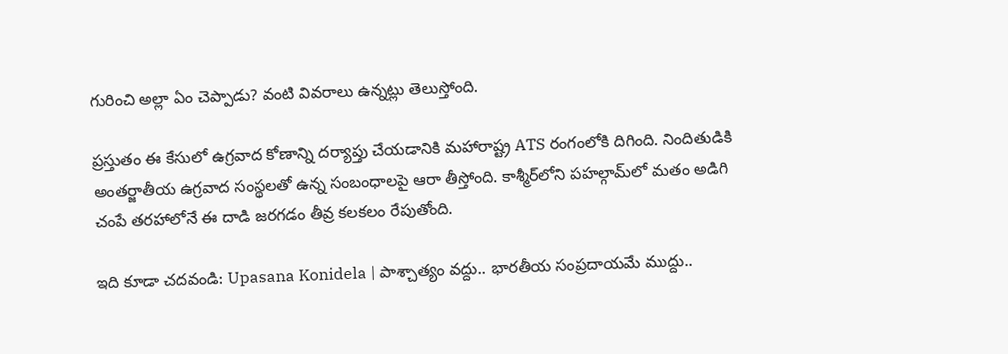గురించి అల్లా ఏం చెప్పాడు? వంటి వివరాలు ఉన్నట్లు తెలుస్తోంది.

ప్రస్తుతం ఈ కేసులో ఉగ్రవాద కోణాన్ని దర్యాప్తు చేయడానికి మహారాష్ట్ర ATS రంగంలోకి దిగింది. నిందితుడికి అంతర్జాతీయ ఉగ్రవాద సంస్థలతో ఉన్న సంబంధాలపై ఆరా తీస్తోంది. కాశ్మీర్‌లోని పహల్గామ్‌లో మతం అడిగి చంపే తరహాలోనే ఈ దాడి జరగడం తీవ్ర కలకలం రేపుతోంది.

ఇది కూడా చదవండి: Upasana Konidela | పాశ్చాత్యం వద్దు.. భారతీయ సంప్రదాయమే ముద్దు..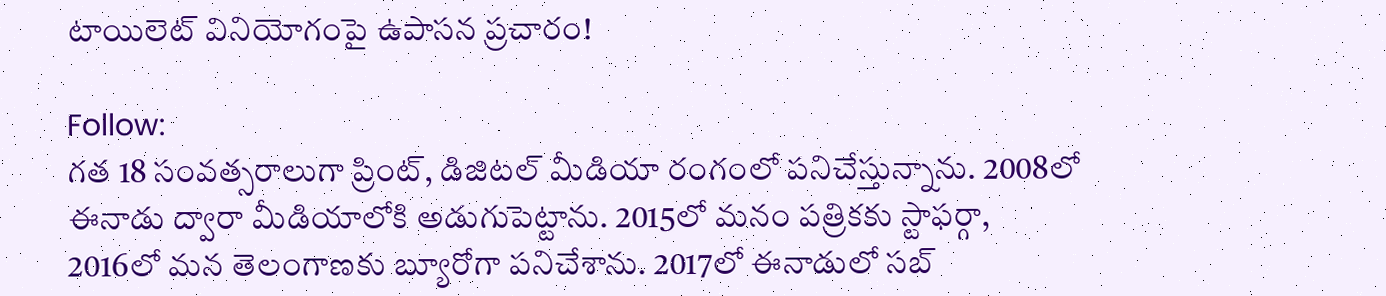టాయిలెట్ వినియోగంపై ఉపాసన ప్రచారం!

Follow:
గత 18 సంవత్సరాలుగా ప్రింట్, డిజిటల్ మీడియా రంగంలో పనిచేస్తున్నాను. 2008లో ఈనాడు ద్వారా మీడియాలోకి అడుగుపెట్టాను. 2015లో మనం పత్రికకు స్టాఫర్గా, 2016లో మన తెలంగాణకు బ్యూరోగా పనిచేశాను. 2017లో ఈనాడులో సబ్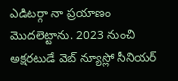ఎడిటర్గా నా ప్రయాణం మొదలెట్టాను. 2023 నుంచి అక్షరటుడే వెబ్ న్యూస్లో సీనియర్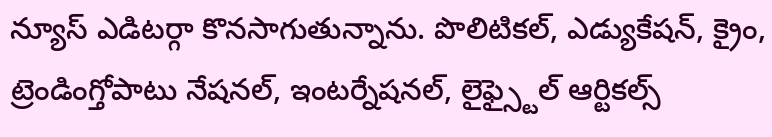న్యూస్ ఎడిటర్గా కొనసాగుతున్నాను. పొలిటికల్, ఎడ్యుకేషన్, క్రైం, ట్రెండింగ్తోపాటు నేషనల్, ఇంటర్నేషనల్, లైఫ్స్టైల్ ఆర్టికల్స్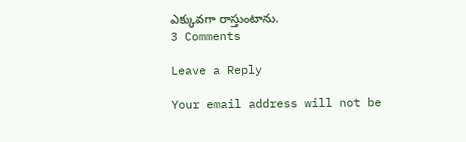ఎక్కువగా రాస్తుంటాను.
3 Comments

Leave a Reply

Your email address will not be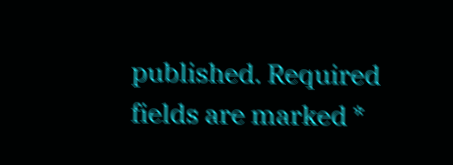published. Required fields are marked *